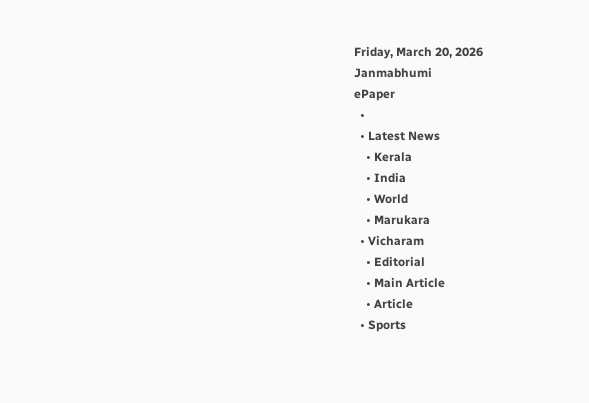Friday, March 20, 2026
Janmabhumi
ePaper
  •
  • Latest News
    • Kerala
    • India
    • World
    • Marukara
  • Vicharam
    • Editorial
    • Main Article
    • Article
  • Sports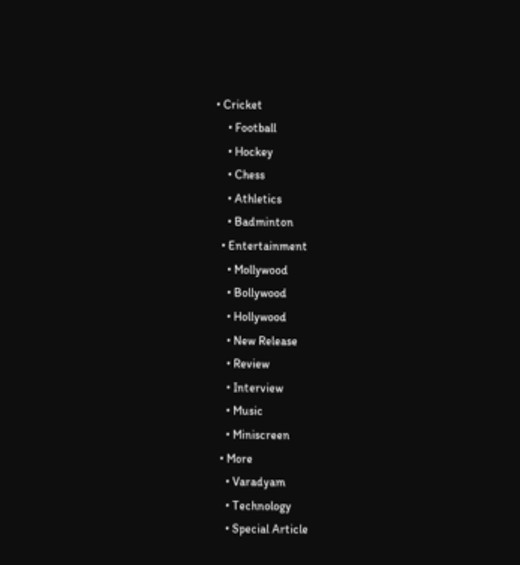• Cricket
    • Football
    • Hockey
    • Chess
    • Athletics
    • Badminton
  • Entertainment
    • Mollywood
    • Bollywood
    • Hollywood
    • New Release
    • Review
    • Interview
    • Music
    • Miniscreen
  • More
    • Varadyam
    • Technology
    • Special Article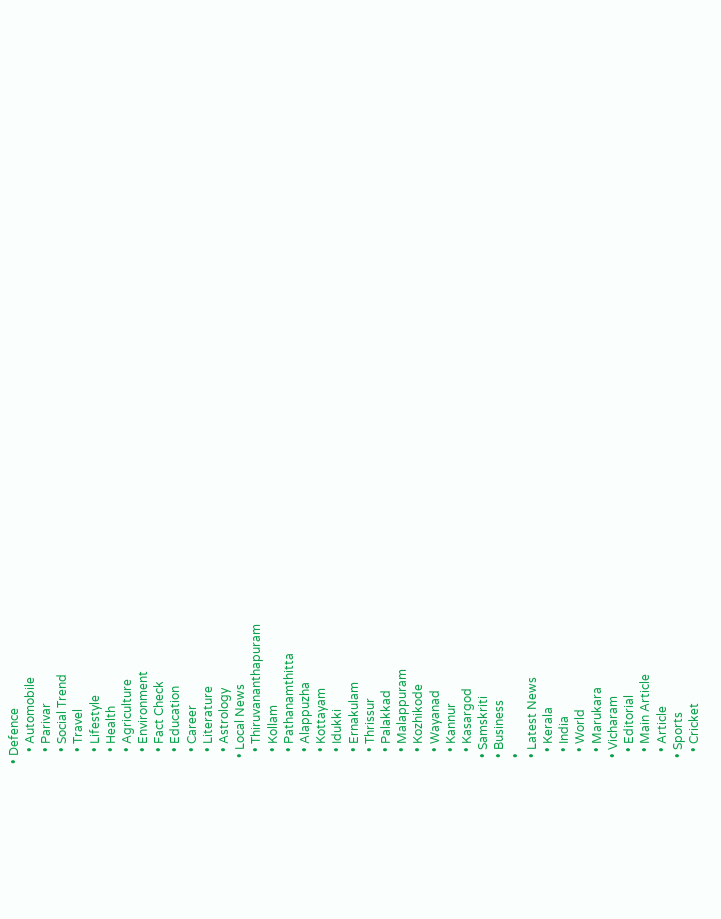• Defence
    • Automobile
    • Parivar
    • Social Trend
    • Travel
    • Lifestyle
    • Health
    • Agriculture
    • Environment
    • Fact Check
    • Education
    • Career
    • Literature
    • Astrology
  • Local News
    • Thiruvananthapuram
    • Kollam
    • Pathanamthitta
    • Alappuzha
    • Kottayam
    • Idukki
    • Ernakulam
    • Thrissur
    • Palakkad
    • Malappuram
    • Kozhikode
    • Wayanad
    • Kannur
    • Kasargod
  • Samskriti
  • Business
  •
  • Latest News
    • Kerala
    • India
    • World
    • Marukara
  • Vicharam
    • Editorial
    • Main Article
    • Article
  • Sports
    • Cricket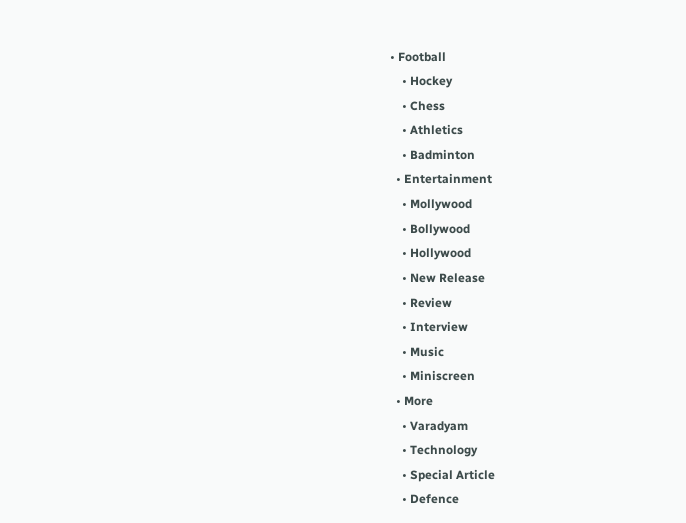• Football
    • Hockey
    • Chess
    • Athletics
    • Badminton
  • Entertainment
    • Mollywood
    • Bollywood
    • Hollywood
    • New Release
    • Review
    • Interview
    • Music
    • Miniscreen
  • More
    • Varadyam
    • Technology
    • Special Article
    • Defence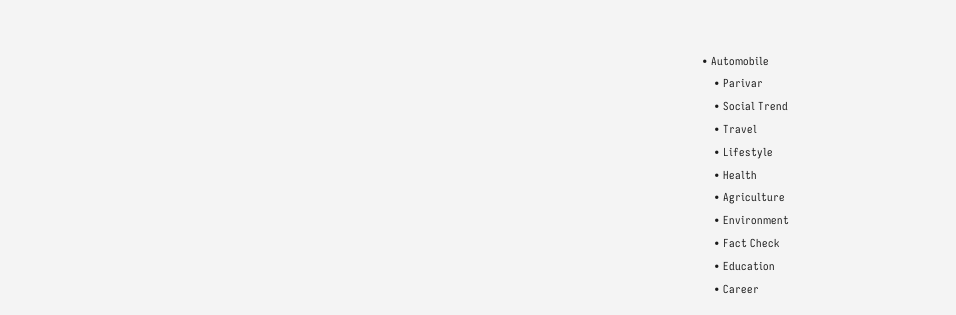• Automobile
    • Parivar
    • Social Trend
    • Travel
    • Lifestyle
    • Health
    • Agriculture
    • Environment
    • Fact Check
    • Education
    • Career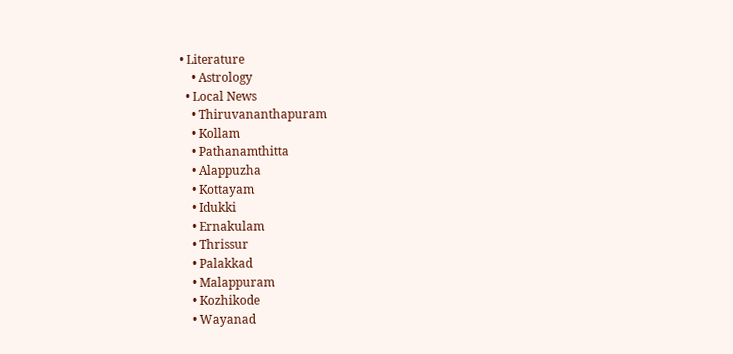• Literature
    • Astrology
  • Local News
    • Thiruvananthapuram
    • Kollam
    • Pathanamthitta
    • Alappuzha
    • Kottayam
    • Idukki
    • Ernakulam
    • Thrissur
    • Palakkad
    • Malappuram
    • Kozhikode
    • Wayanad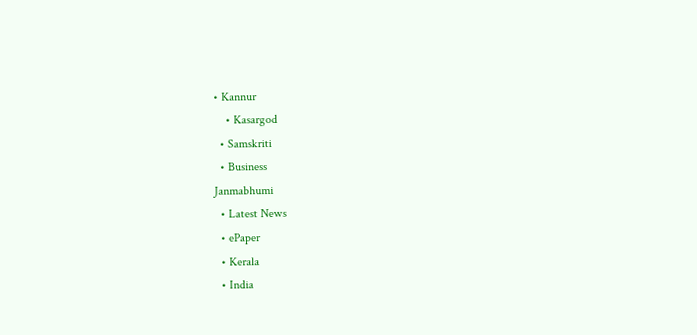• Kannur
    • Kasargod
  • Samskriti
  • Business
Janmabhumi
  • Latest News
  • ePaper
  • Kerala
  • India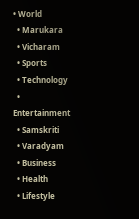• World
  • Marukara
  • Vicharam
  • Sports
  • Technology
  • Entertainment
  • Samskriti
  • Varadyam
  • Business
  • Health
  • Lifestyle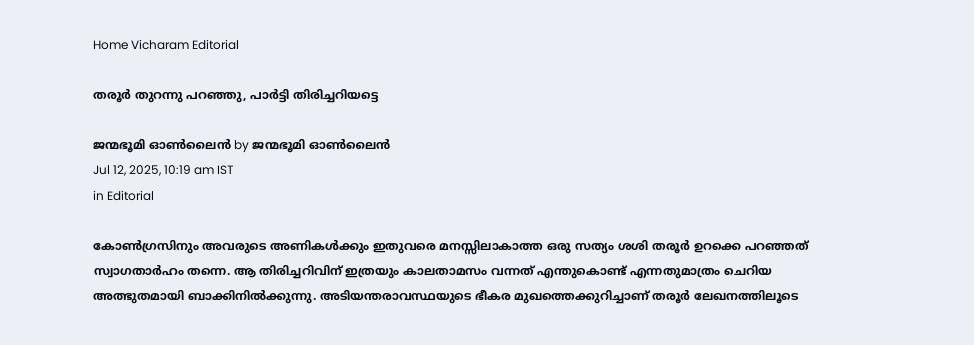Home Vicharam Editorial

തരൂര്‍ തുറന്നു പറഞ്ഞു, പാര്‍ട്ടി തിരിച്ചറിയട്ടെ

ജന്മഭൂമി ഓണ്‍ലൈന്‍ by ജന്മഭൂമി ഓണ്‍ലൈന്‍
Jul 12, 2025, 10:19 am IST
in Editorial

കോണ്‍ഗ്രസിനും അവരുടെ അണികള്‍ക്കും ഇതുവരെ മനസ്സിലാകാത്ത ഒരു സത്യം ശശി തരൂര്‍ ഉറക്കെ പറഞ്ഞത് സ്വാഗതാര്‍ഹം തന്നെ. ആ തിരിച്ചറിവിന് ഇത്രയും കാലതാമസം വന്നത് എന്തുകൊണ്ട് എന്നതുമാത്രം ചെറിയ അത്ഭുതമായി ബാക്കിനില്‍ക്കുന്നു. അടിയന്തരാവസ്ഥയുടെ ഭീകര മുഖത്തെക്കുറിച്ചാണ് തരൂര്‍ ലേഖനത്തിലൂടെ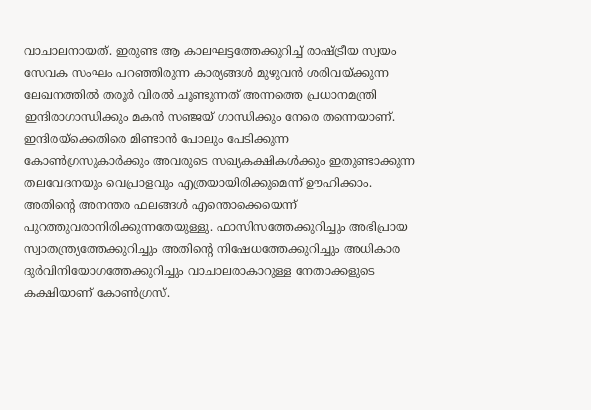വാചാലനായത്. ഇരുണ്ട ആ കാലഘട്ടത്തേക്കുറിച്ച് രാഷ്‌ട്രീയ സ്വയം സേവക സംഘം പറഞ്ഞിരുന്ന കാര്യങ്ങള്‍ മുഴുവന്‍ ശരിവയ്‌ക്കുന്ന ലേഖനത്തില്‍ തരൂര്‍ വിരല്‍ ചൂണ്ടുന്നത് അന്നത്തെ പ്രധാനമന്ത്രി ഇന്ദിരാഗാന്ധിക്കും മകന്‍ സഞ്ജയ് ഗാന്ധിക്കും നേരെ തന്നെയാണ്. ഇന്ദിരയ്‌ക്കെതിരെ മിണ്ടാന്‍ പോലും പേടിക്കുന്ന കോണ്‍ഗ്രസുകാര്‍ക്കും അവരുടെ സഖ്യകക്ഷികള്‍ക്കും ഇതുണ്ടാക്കുന്ന തലവേദനയും വെപ്രാളവും എത്രയായിരിക്കുമെന്ന് ഊഹിക്കാം. അതിന്റെ അനന്തര ഫലങ്ങള്‍ എന്തൊക്കെയെന്ന് പുറത്തുവരാനിരിക്കുന്നതേയുള്ളു. ഫാസിസത്തേക്കുറിച്ചും അഭിപ്രായ സ്വാതന്ത്ര്യത്തേക്കുറിച്ചും അതിന്റെ നിഷേധത്തേക്കുറിച്ചും അധികാര ദുര്‍വിനിയോഗത്തേക്കുറിച്ചും വാചാലരാകാറുള്ള നേതാക്കളുടെ കക്ഷിയാണ് കോണ്‍ഗ്രസ്.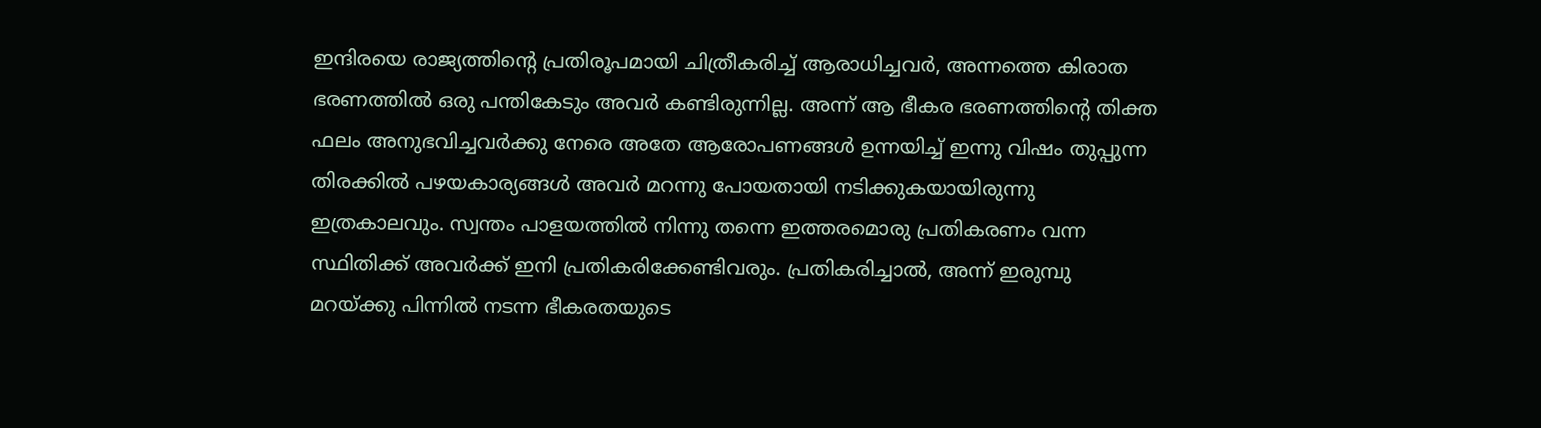ഇന്ദിരയെ രാജ്യത്തിന്റെ പ്രതിരൂപമായി ചിത്രീകരിച്ച് ആരാധിച്ചവര്‍, അന്നത്തെ കിരാത ഭരണത്തില്‍ ഒരു പന്തികേടും അവര്‍ കണ്ടിരുന്നില്ല. അന്ന് ആ ഭീകര ഭരണത്തിന്റെ തിക്ത ഫലം അനുഭവിച്ചവര്‍ക്കു നേരെ അതേ ആരോപണങ്ങള്‍ ഉന്നയിച്ച് ഇന്നു വിഷം തുപ്പുന്ന തിരക്കില്‍ പഴയകാര്യങ്ങള്‍ അവര്‍ മറന്നു പോയതായി നടിക്കുകയായിരുന്നു ഇത്രകാലവും. സ്വന്തം പാളയത്തില്‍ നിന്നു തന്നെ ഇത്തരമൊരു പ്രതികരണം വന്ന സ്ഥിതിക്ക് അവര്‍ക്ക് ഇനി പ്രതികരിക്കേണ്ടിവരും. പ്രതികരിച്ചാല്‍, അന്ന് ഇരുമ്പു മറയ്‌ക്കു പിന്നില്‍ നടന്ന ഭീകരതയുടെ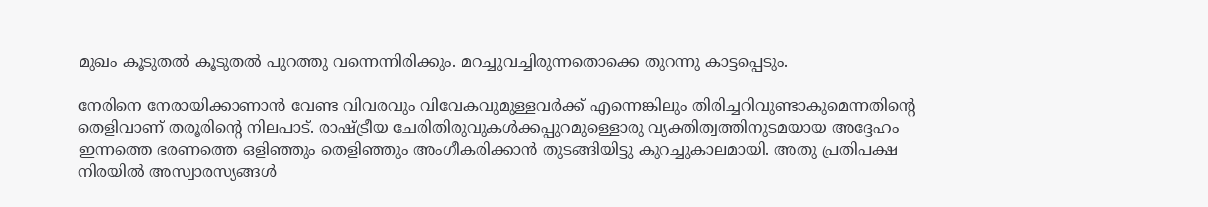മുഖം കൂടുതല്‍ കൂടുതല്‍ പുറത്തു വന്നെന്നിരിക്കും. മറച്ചുവച്ചിരുന്നതൊക്കെ തുറന്നു കാട്ടപ്പെടും.

നേരിനെ നേരായിക്കാണാന്‍ വേണ്ട വിവരവും വിവേകവുമുള്ളവര്‍ക്ക് എന്നെങ്കിലും തിരിച്ചറിവുണ്ടാകുമെന്നതിന്റെ തെളിവാണ് തരൂരിന്റെ നിലപാട്. രാഷ്‌ട്രീയ ചേരിതിരുവുകള്‍ക്കപ്പുറമുള്ളൊരു വ്യക്തിത്വത്തിനുടമയായ അദ്ദേഹം ഇന്നത്തെ ഭരണത്തെ ഒളിഞ്ഞും തെളിഞ്ഞും അംഗീകരിക്കാന്‍ തുടങ്ങിയിട്ടു കുറച്ചുകാലമായി. അതു പ്രതിപക്ഷ നിരയില്‍ അസ്വാരസ്യങ്ങള്‍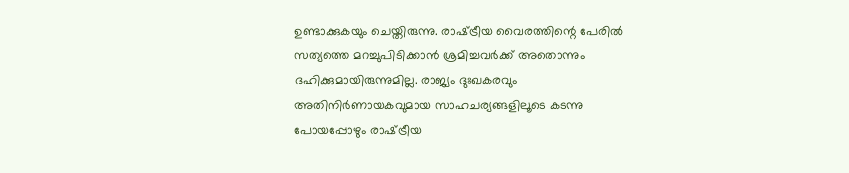ഉണ്ടാക്കുകയും ചെയ്തിരുന്നു. രാഷ്‌ട്രീയ വൈരത്തിന്റെ പേരില്‍ സത്യത്തെ മറച്ചുപിടിക്കാന്‍ ശ്രമിച്ചവര്‍ക്ക് അതൊന്നും ദഹിക്കുമായിരുന്നുമില്ല. രാജ്യം ദുഃഖകരവും അതിനിര്‍ണായകവുമായ സാഹചര്യങ്ങളിലൂടെ കടന്നു പോയപ്പോഴും രാഷ്‌ട്രീയ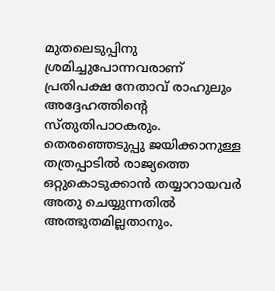മുതലെടുപ്പിനു ശ്രമിച്ചുപോന്നവരാണ് പ്രതിപക്ഷ നേതാവ് രാഹുലും അദ്ദേഹത്തിന്റെ സ്തുതിപാഠകരും. തെരഞ്ഞെടുപ്പു ജയിക്കാനുള്ള തത്രപ്പാടില്‍ രാജ്യത്തെ ഒറ്റുകൊടുക്കാന്‍ തയ്യാറായവര്‍ അതു ചെയ്യുന്നതില്‍ അത്ഭുതമില്ലതാനും.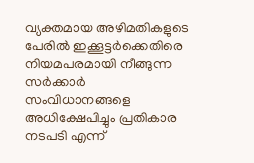വ്യക്തമായ അഴിമതികളുടെ പേരില്‍ ഇക്കൂട്ടര്‍ക്കെതിരെ നിയമപരമായി നീങ്ങുന്ന സര്‍ക്കാര്‍ സംവിധാനങ്ങളെ അധിക്ഷേപിച്ചും പ്രതികാര നടപടി എന്ന്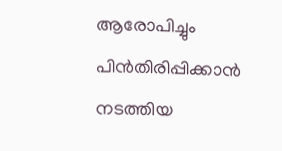ആരോപിച്ചും പിന്‍തിരിപ്പിക്കാന്‍ നടത്തിയ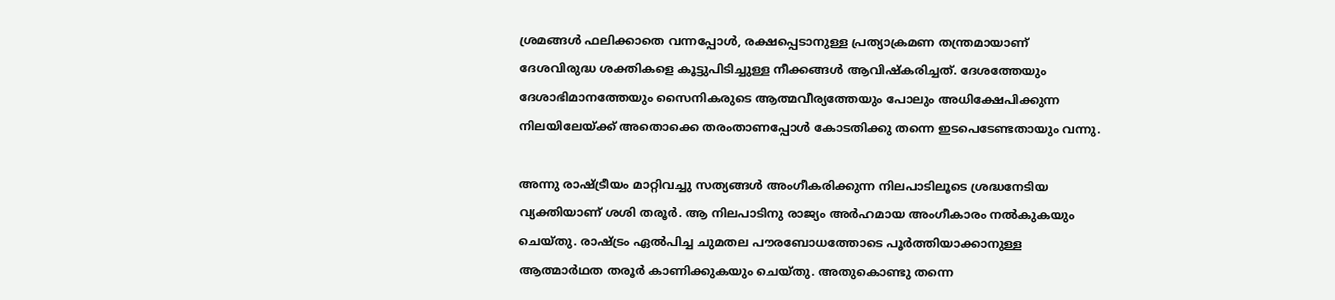ശ്രമങ്ങള്‍ ഫലിക്കാതെ വന്നപ്പോള്‍, രക്ഷപ്പെടാനുള്ള പ്രത്യാക്രമണ തന്ത്രമായാണ് ദേശവിരുദ്ധ ശക്തികളെ കൂട്ടുപിടിച്ചുള്ള നീക്കങ്ങള്‍ ആവിഷ്‌കരിച്ചത്. ദേശത്തേയും ദേശാഭിമാനത്തേയും സൈനികരുടെ ആത്മവീര്യത്തേയും പോലും അധിക്ഷേപിക്കുന്ന നിലയിലേയ്‌ക്ക് അതൊക്കെ തരംതാണപ്പോള്‍ കോടതിക്കു തന്നെ ഇടപെടേണ്ടതായും വന്നു.

അന്നു രാഷ്‌ട്രീയം മാറ്റിവച്ചു സത്യങ്ങള്‍ അംഗീകരിക്കുന്ന നിലപാടിലൂടെ ശ്രദ്ധനേടിയ വ്യക്തിയാണ് ശശി തരൂര്‍. ആ നിലപാടിനു രാജ്യം അര്‍ഹമായ അംഗീകാരം നല്‍കുകയും ചെയ്തു. രാഷ്‌ട്രം ഏല്‍പിച്ച ചുമതല പൗരബോധത്തോടെ പൂര്‍ത്തിയാക്കാനുള്ള ആത്മാര്‍ഥത തരൂര്‍ കാണിക്കുകയും ചെയ്തു. അതുകൊണ്ടു തന്നെ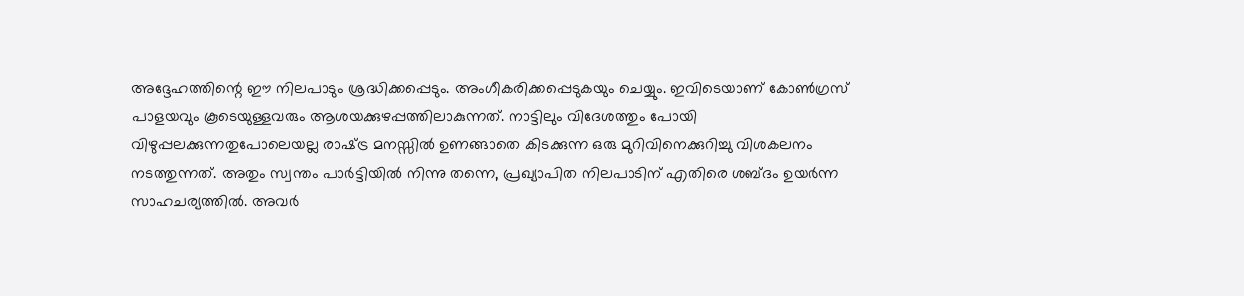അദ്ദേഹത്തിന്റെ ഈ നിലപാടും ശ്രദ്ധിക്കപ്പെടും. അംഗീകരിക്കപ്പെടുകയും ചെയ്യും. ഇവിടെയാണ് കോണ്‍ഗ്രസ് പാളയവും കൂടെയുള്ളവരും ആശയക്കുഴപ്പത്തിലാകുന്നത്. നാട്ടിലും വിദേശത്തും പോയി വിഴുപ്പലക്കുന്നതുപോലെയല്ല രാഷ്‌ട്ര മനസ്സില്‍ ഉണങ്ങാതെ കിടക്കുന്ന ഒരു മുറിവിനെക്കുറിച്ചു വിശകലനം നടത്തുന്നത്. അതും സ്വന്തം പാര്‍ട്ടിയില്‍ നിന്നു തന്നെ, പ്രഖ്യാപിത നിലപാടിന് എതിരെ ശബ്ദം ഉയര്‍ന്ന സാഹചര്യത്തില്‍. അവര്‍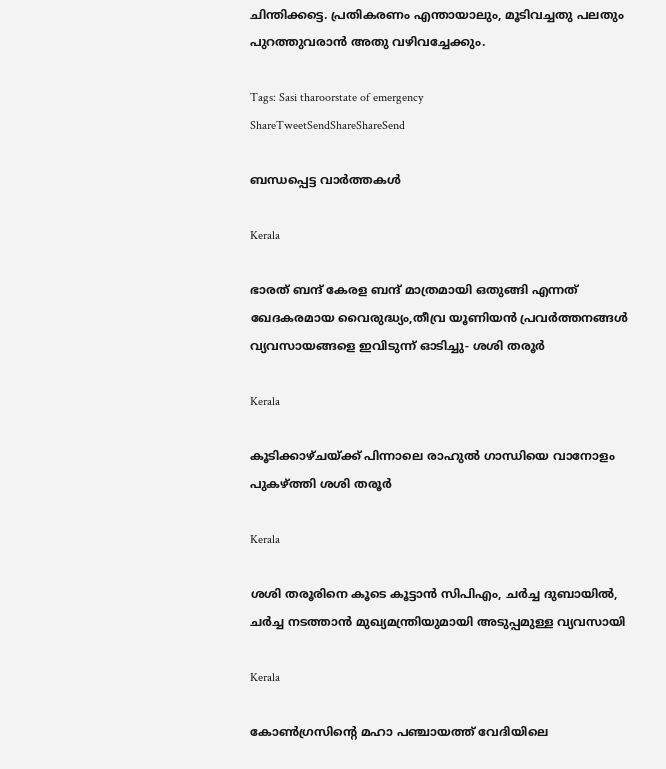ചിന്തിക്കട്ടെ. പ്രതികരണം എന്തായാലും, മൂടിവച്ചതു പലതും പുറത്തുവരാന്‍ അതു വഴിവച്ചേക്കും.

Tags: Sasi tharoorstate of emergency
ShareTweetSendShareShareSend

ബന്ധപ്പെട്ട വാര്‍ത്തകള്‍

Kerala

ഭാരത് ബന്ദ് കേരള ബന്ദ് മാത്രമായി ഒതുങ്ങി എന്നത് ഖേദകരമായ വൈരുദ്ധ്യം,തീവ്ര യൂണിയന്‍ പ്രവര്‍ത്തനങ്ങള്‍ വ്യവസായങ്ങളെ ഇവിടുന്ന് ഓടിച്ചു- ശശി തരൂര്‍

Kerala

കൂടിക്കാഴ്ചയ്‌ക്ക് പിന്നാലെ രാഹുല്‍ ഗാന്ധിയെ വാനോളം പുകഴ്‌ത്തി ശശി തരൂര്‍

Kerala

ശശി തരൂരിനെ കൂടെ കൂട്ടാന്‍ സിപിഎം, ചര്‍ച്ച ദുബായില്‍, ചര്‍ച്ച നടത്താന്‍ മുഖ്യമന്ത്രിയുമായി അടുപ്പമുള്ള വ്യവസായി

Kerala

കോണ്‍ഗ്രസിന്റെ മഹാ പഞ്ചായത്ത് വേദിയിലെ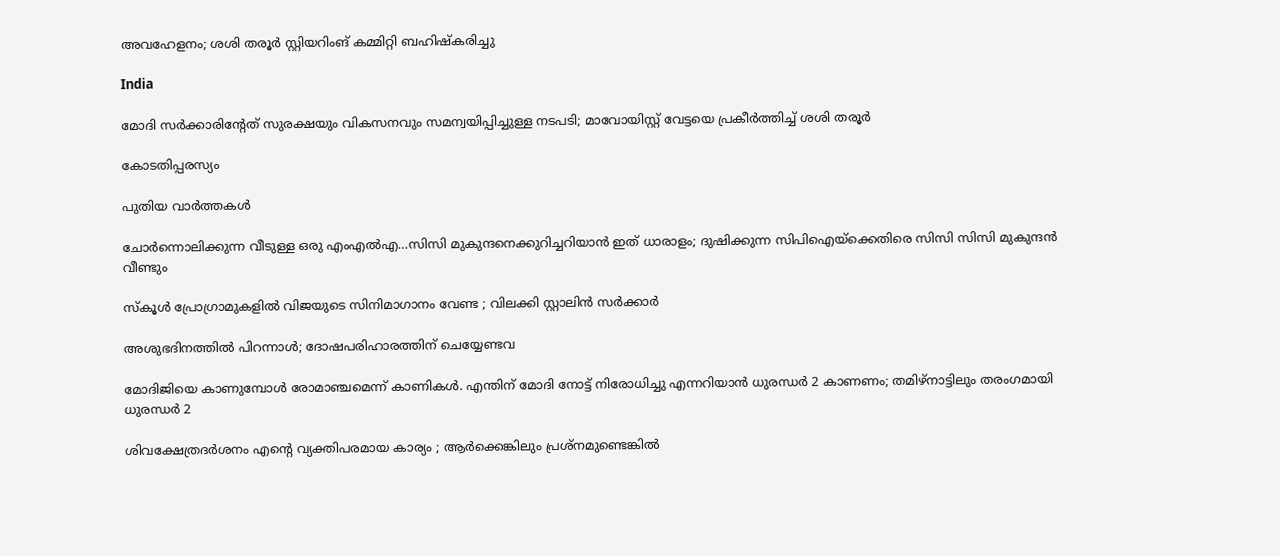അവഹേളനം; ശശി തരൂര്‍ സ്റ്റിയറിംങ് കമ്മിറ്റി ബഹിഷ്കരിച്ചു

India

മോദി സർക്കാരിന്റേത് സുരക്ഷയും വികസനവും സമന്വയിപ്പിച്ചുള്ള നടപടി; മാവോയിസ്റ്റ് വേട്ടയെ പ്രകീർത്തിച്ച് ശശി തരൂർ

കോടതിപ്പരസ്യം

പുതിയ വാര്‍ത്തകള്‍

ചോര്‍ന്നൊലിക്കുന്ന വീടുള്ള ഒരു എംഎല്‍എ…സിസി മുകുന്ദനെക്കുറിച്ചറിയാന്‍ ഇത് ധാരാളം; ദുഷിക്കുന്ന സിപിഐയ്‌ക്കെതിരെ സിസി സിസി മുകുന്ദന്‍ വീണ്ടും

സ്കൂൾ പ്രോഗ്രാമുകളിൽ വിജയുടെ സിനിമാഗാനം വേണ്ട ; വിലക്കി സ്റ്റാലിൻ സർക്കാർ

അശുഭദിനത്തിൽ പിറന്നാൾ; ദോഷപരിഹാരത്തിന് ചെയ്യേണ്ടവ

മോദിജിയെ കാണുമ്പോള്‍ രോമാഞ്ചമെന്ന് കാണികള്‍. എന്തിന് മോദി നോട്ട് നിരോധിച്ചു എന്നറിയാന്‍ ധുരന്ധര്‍ 2 കാണണം; തമിഴ്നാട്ടിലും തരംഗമായി ധുരന്ധര്‍ 2

ശിവക്ഷേത്രദർശനം എന്റെ വ്യക്തിപരമായ കാര്യം ; ആർക്കെങ്കിലും പ്രശ്‌നമുണ്ടെങ്കിൽ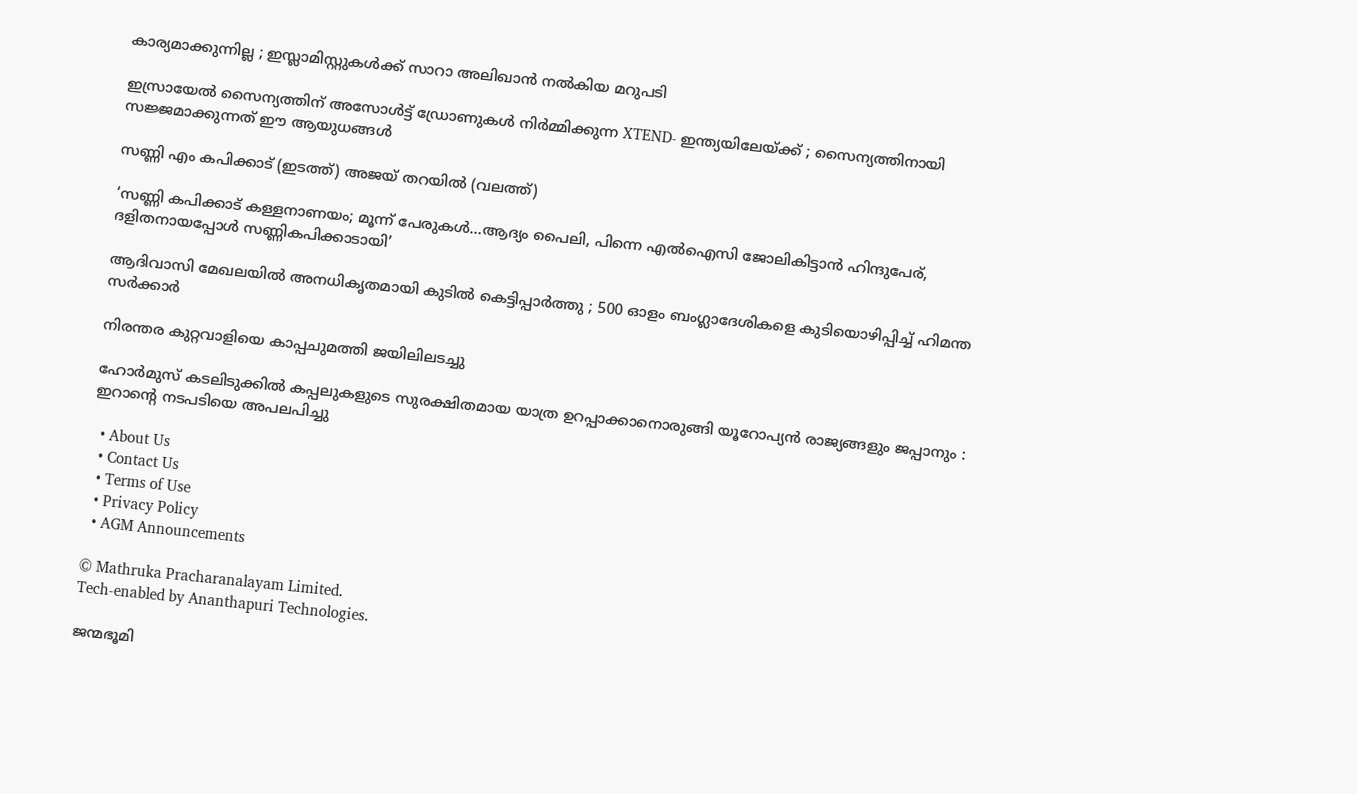കാര്യമാക്കുന്നില്ല ; ഇസ്ലാമിസ്റ്റുകൾക്ക് സാറാ അലിഖാൻ നൽകിയ മറുപടി

ഇസ്രായേൽ സൈന്യത്തിന് അസോൾട്ട് ഡ്രോണുകൾ നിർമ്മിക്കുന്ന XTEND- ഇന്ത്യയിലേയ്‌ക്ക് ; സൈന്യത്തിനായി സജ്ജമാക്കുന്നത് ഈ ആയുധങ്ങൾ

സണ്ണി എം കപിക്കാട് (ഇടത്ത്) അജയ് തറയില്‍ (വലത്ത്)

‘സണ്ണി കപിക്കാട് കള്ളനാണയം; മൂന്ന് പേരുകള്‍…ആദ്യം പൈലി, പിന്നെ എല്‍ഐസി ജോലികിട്ടാന്‍ ഹിന്ദുപേര്, ദളിതനായപ്പോള്‍ സണ്ണികപിക്കാടായി’

ആദിവാസി മേഖലയിൽ അനധികൃതമായി കുടിൽ കെട്ടിപ്പാർത്തു ; 500 ഓളം ബംഗ്ലാദേശികളെ കുടിയൊഴിപ്പിച്ച് ഹിമന്ത സർക്കാർ

നിരന്തര കുറ്റവാളിയെ കാപ്പചുമത്തി ജയിലിലടച്ചു

ഹോർമുസ് കടലിടുക്കിൽ കപ്പലുകളുടെ സുരക്ഷിതമായ യാത്ര ഉറപ്പാക്കാനൊരുങ്ങി യൂറോപ്യൻ രാജ്യങ്ങളും ജപ്പാനും : ഇറാന്റെ നടപടിയെ അപലപിച്ചു

  • About Us
  • Contact Us
  • Terms of Use
  • Privacy Policy
  • AGM Announcements

© Mathruka Pracharanalayam Limited.
Tech-enabled by Ananthapuri Technologies.

ജന്മഭൂമി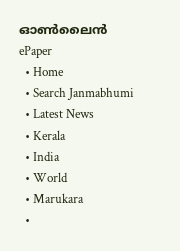ഓണ്‍ലൈന്‍
ePaper
  • Home
  • Search Janmabhumi
  • Latest News
  • Kerala
  • India
  • World
  • Marukara
  •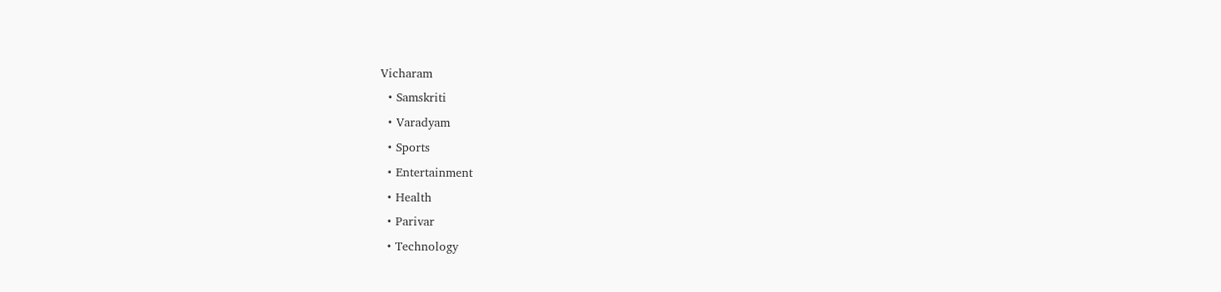Vicharam
  • Samskriti
  • Varadyam
  • Sports
  • Entertainment
  • Health
  • Parivar
  • Technology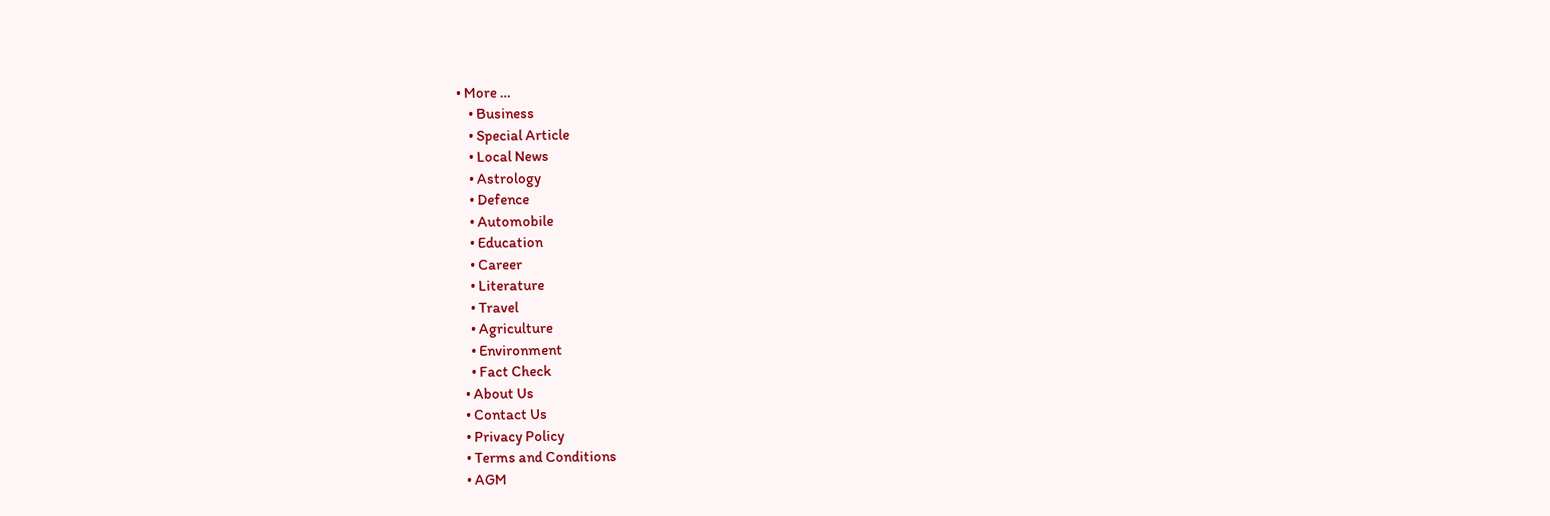• More …
    • Business
    • Special Article
    • Local News
    • Astrology
    • Defence
    • Automobile
    • Education
    • Career
    • Literature
    • Travel
    • Agriculture
    • Environment
    • Fact Check
  • About Us
  • Contact Us
  • Privacy Policy
  • Terms and Conditions
  • AGM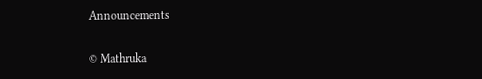Announcements

© Mathruka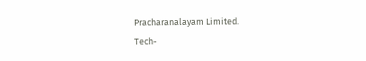Pracharanalayam Limited.
Tech-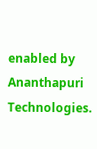enabled by Ananthapuri Technologies.